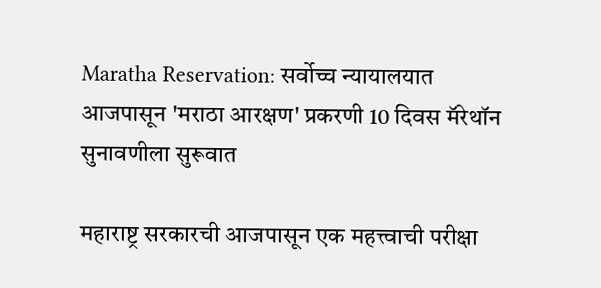Maratha Reservation: सर्वोच्च न्यायालयात आजपासून 'मराठा आरक्षण' प्रकरणी 10 दिवस मॅरेथॉन सुनावणीला सुरूवात

महाराष्ट्र सरकारची आजपासून एक महत्त्वाची परीक्षा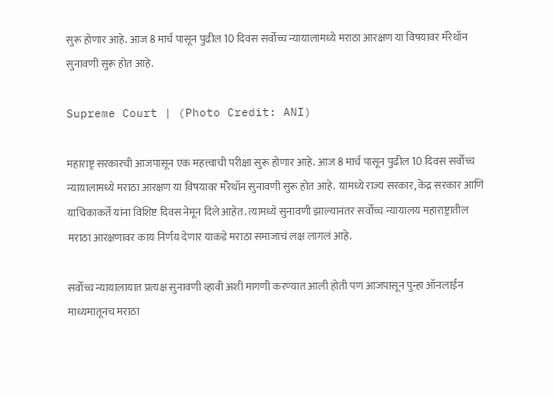सुरू होणार आहे. आज 8 मार्च पासून पुढील 10 दिवस सर्वोच्च न्यायालामध्ये मराठा आरक्षण या विषयावर मॅरेथॉन सुनावणी सुरू होत आहे.

Supreme Court | (Photo Credit: ANI)

महाराष्ट्र सरकारची आजपासून एक महत्त्वाची परीक्षा सुरू होणार आहे. आज 8 मार्च पासून पुढील 10 दिवस सर्वोच्च न्यायालामध्ये मराठा आरक्षण या विषयावर मॅरेथॉन सुनावणी सुरू होत आहे. यामध्ये राज्य सरकार, केंद्र सरकार आणि याचिकाकर्ते यांना विशिष्ट दिवस नेमून दिले आहेत. त्यामध्ये सुनावणी झाल्यानंतर सर्वोच्च न्यायालय महाराष्ट्रातील मराठा आरक्षणावर काय निर्णय देणार याकडे मराठा समाजाचं लक्ष लागलं आहे.

सर्वोच्च न्यायालायात प्रत्यक्ष सुनावणी व्हावी अशी मागणी करण्यात आली होती पण आजपासून पुन्हा ऑनलाईन माध्यमातूनच मराठा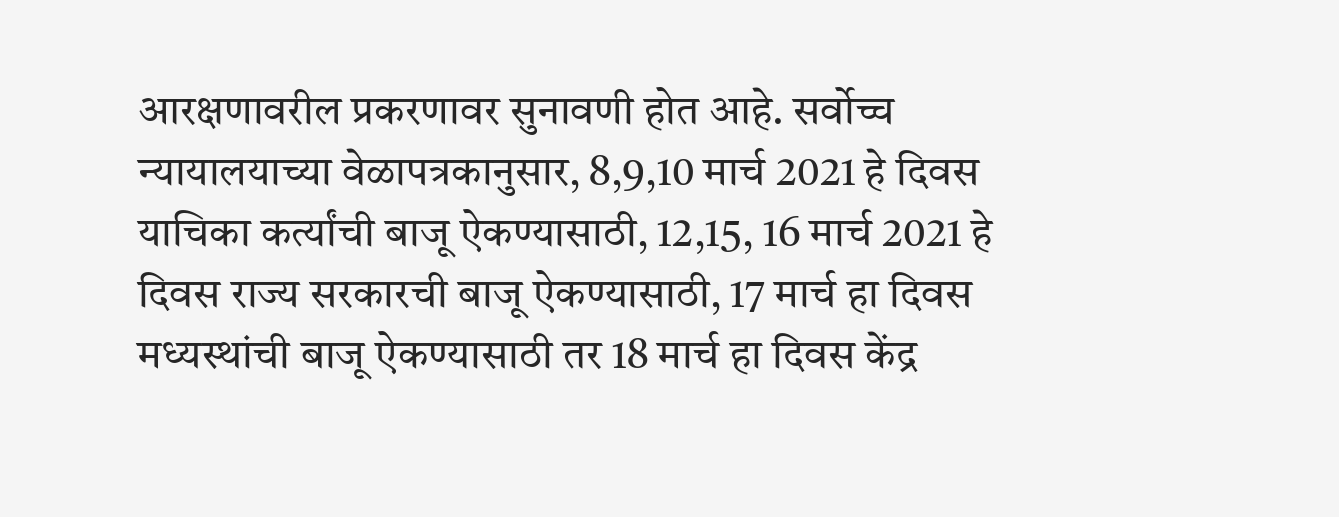आरक्षणावरील प्रकरणावर सुनावणी होत आहे. सर्वोच्च न्यायालयाच्या वेळापत्रकानुसार, 8,9,10 मार्च 2021 हे दिवस याचिका कर्त्यांची बाजू ऐकण्यासाठी, 12,15, 16 मार्च 2021 हे दिवस राज्य सरकारची बाजू ऐकण्यासाठी, 17 मार्च हा दिवस मध्यस्थांची बाजू ऐकण्यासाठी तर 18 मार्च हा दिवस केंद्र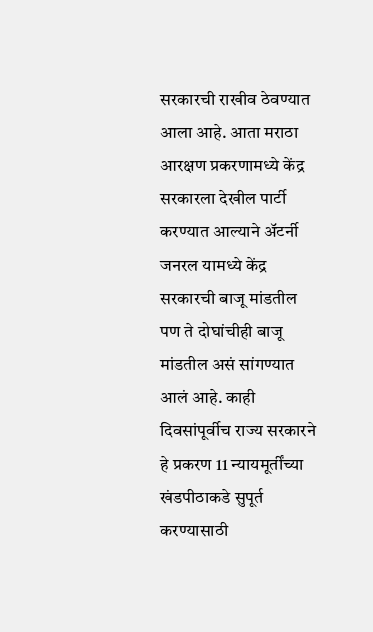सरकारची राखीव ठेवण्यात आला आहे. आता मराठा आरक्षण प्रकरणामध्ये केंद्र सरकारला देखील पार्टी करण्यात आल्याने अ‍ॅटर्नी जनरल यामध्ये केंद्र सरकारची बाजू मांडतील पण ते दोघांचीही बाजू मांडतील असं सांगण्यात आलं आहे. काही दिवसांपूर्वीच राज्य सरकारने हे प्रकरण 11 न्यायमूर्तींच्या खंडपीठाकडे सुपूर्त करण्यासाठी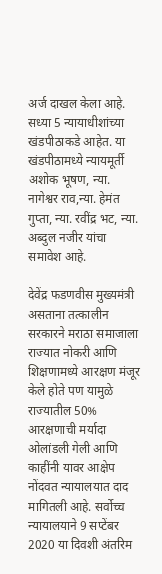अर्ज दाखल केला आहे. सध्या 5 न्यायाधीशांच्या खंडपीठाकडे आहेत. या खंडपीठामध्ये न्यायमूर्ती अशोक भूषण, न्या. नागेश्वर राव,न्या. हेमंत गुप्ता, न्या. रवींद्र भट, न्या. अब्दुल नजीर यांचा समावेश आहे.

देवेंद्र फडणवीस मुख्यमंत्री असताना तत्कालीन सरकारने मराठा समाजाला राज्यात नोकरी आणि शिक्षणामध्ये आरक्षण मंजूर केले होते पण यामुळे राज्यातील 50% आरक्षणाची मर्यादा ओलांडली गेली आणि काहींनी यावर आक्षेप नोंदवत न्यायालयात दाद मागितली आहे. सर्वोच्च न्यायालयाने 9 सप्टेंबर 2020 या दिवशी अंतरिम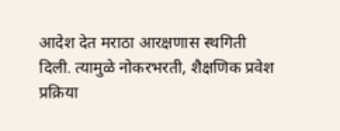आदेश देत मराठा आरक्षणास स्थगिती दिली. त्यामुळे नोकरभरती, शैक्षणिक प्रवेश प्रक्रिया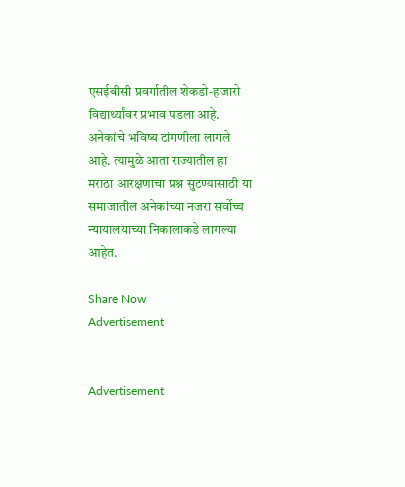एसईबीसी प्रवर्गातील शेकडो-हजारो विद्यार्थ्यांवर प्रभाव पडला आहे. अनेकांचे भविष्य टांगणीला लागले आहे. त्यामुळे आता राज्यातील हा मराठा आरक्षणाचा प्रश्न सुटण्यासाठी या समाजातील अनेकांच्या नजरा सर्वोच्च न्यायालयाच्या निकालाकडे लागल्या आहेत.

Share Now
Advertisement


Advertisement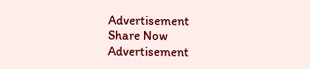Advertisement
Share Now
Advertisement